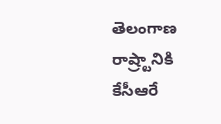తెలంగాణ రాష్ర్టానికి కేసీఆరే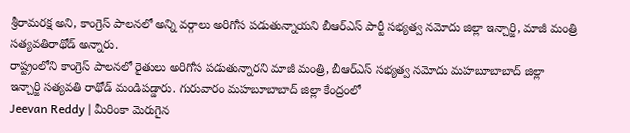శ్రీరామరక్ష అని, కాంగ్రెస్ పాలనలో అన్ని వర్గాలు అరిగోస పడుతున్నాయని బీఆర్ఎస్ పార్టీ సభ్యత్వ నమోదు జిల్లా ఇన్చార్జి, మాజీ మంత్రి సత్యవతిరాథోడ్ అన్నారు.
రాష్ట్రంలోని కాంగ్రెస్ పాలనలో రైతులు అరిగోస పడుతున్నారని మాజీ మంత్రి, బీఆర్ఎస్ సభ్యత్వ నమోదు మహబూబాబాద్ జిల్లా ఇన్చార్జి సత్యవతి రాథోడ్ మండిపడ్డారు. గురువారం మహబూబాబాద్ జిల్లా కేంద్రంలో
Jeevan Reddy | మీరింకా మెరుగైన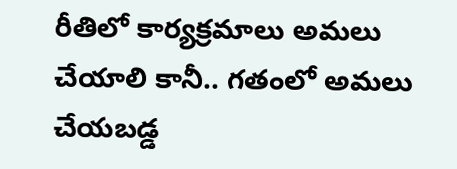రీతిలో కార్యక్రమాలు అమలు చేయాలి కానీ.. గతంలో అమలు చేయబడ్డ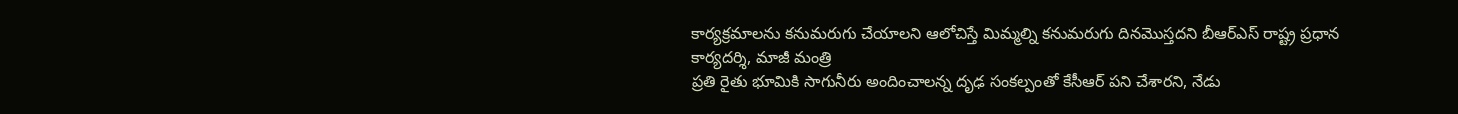కార్యక్రమాలను కనుమరుగు చేయాలని ఆలోచిస్తే మిమ్మల్ని కనుమరుగు దినమొస్తదని బీఆర్ఎస్ రాష్ట్ర ప్రధాన కార్యదర్శి, మాజీ మంత్రి
ప్రతి రైతు భూమికి సాగునీరు అందించాలన్న దృఢ సంకల్పంతో కేసీఆర్ పని చేశారని, నేడు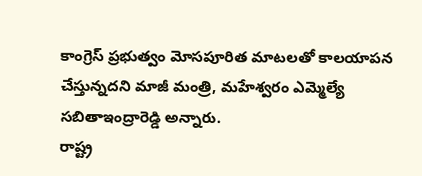కాంగ్రెస్ ప్రభుత్వం మోసపూరిత మాటలతో కాలయాపన చేస్తున్నదని మాజీ మంత్రి, మహేశ్వరం ఎమ్మెల్యే సబితాఇంద్రారెడ్డి అన్నారు.
రాష్ట్ర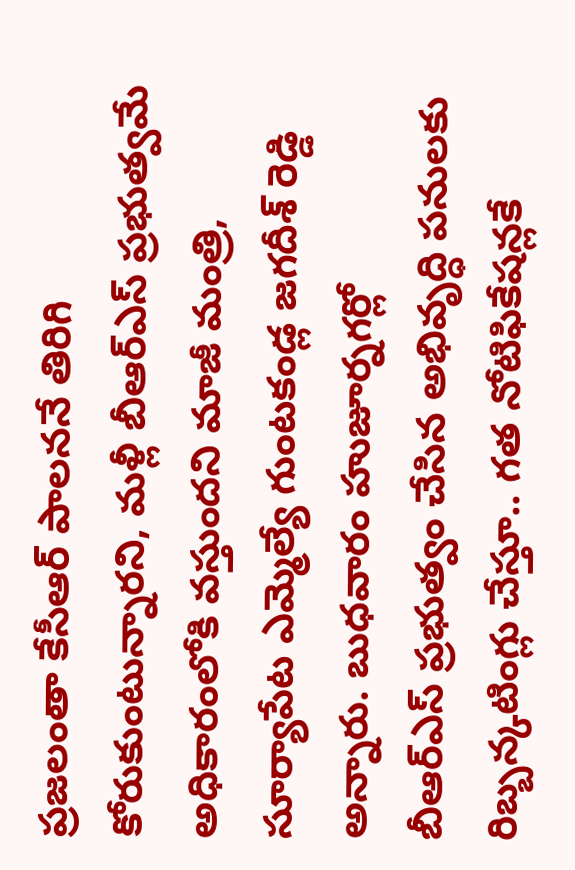ప్రజలంతా కేసీఆర్ పాలననే తిరిగి కోరుకుంటున్నారని, మళ్లీ బీఆర్ఎస్ ప్రభుత్వమే అధికారంలోకి వస్తుందని మాజీ మంత్రి, సూర్యాపేట ఎమ్మెల్యే గుంటకండ్ల జగదీశ్ రెడ్డి అన్నారు. బుధవారం హుజూర్నగర్లో
బీఆర్ఎస్ ప్రభుత్వం చేసిన అభివృద్ధి పనులకు రిబ్బన్కటింగ్లు చేస్తూ.. గత నోటిఫికేషన్లకే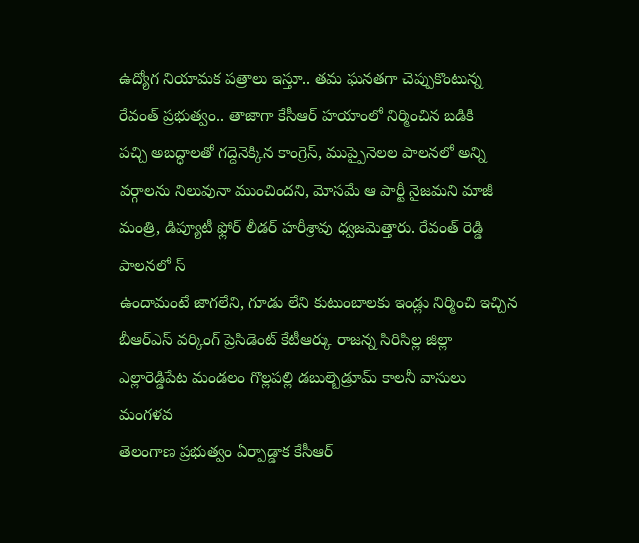ఉద్యోగ నియామక పత్రాలు ఇస్తూ.. తమ ఘనతగా చెప్పుకొంటున్న రేవంత్ ప్రభుత్వం.. తాజాగా కేసీఆర్ హయాంలో నిర్మించిన బడికి
పచ్చి అబద్ధాలతో గద్దెనెక్కిన కాంగ్రెస్, ముప్పైనెలల పాలనలో అన్ని వర్గాలను నిలువునా ముంచిందని, మోసమే ఆ పార్టీ నైజమని మాజీ మంత్రి, డిప్యూటీ ఫ్లోర్ లీడర్ హరీశ్రావు ధ్వజమెత్తారు. రేవంత్ రెడ్డి పాలనలో స్
ఉందామంటే జాగలేని, గూడు లేని కుటుంబాలకు ఇండ్లు నిర్మించి ఇచ్చిన బీఆర్ఎస్ వర్కింగ్ ప్రెసిడెంట్ కేటీఆర్కు రాజన్న సిరిసిల్ల జిల్లా ఎల్లారెడ్డిపేట మండలం గొల్లపల్లి డబుల్బెడ్రూమ్ కాలనీ వాసులు మంగళవ
తెలంగాణ ప్రభుత్వం ఏర్పాడ్డాక కేసీఆర్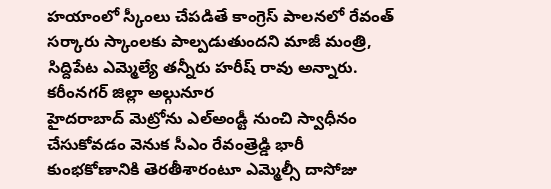హయాంలో స్కీంలు చేపడితే కాంగ్రెస్ పాలనలో రేవంత్ సర్కారు స్కాంలకు పాల్పడుతుందని మాజీ మంత్రి, సిద్దిపేట ఎమ్మెల్యే తన్నీరు హరీష్ రావు అన్నారు. కరీంనగర్ జిల్లా అల్గునూర
హైదరాబాద్ మెట్రోను ఎల్అండ్టీ నుంచి స్వాధీనం చేసుకోవడం వెనుక సీఎం రేవంత్రెడ్డి భారీ కుంభకోణానికి తెరతీశారంటూ ఎమ్మెల్సీ దాసోజు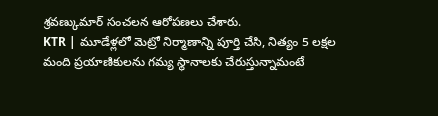శ్రవణ్కుమార్ సంచలన ఆరోపణలు చేశారు.
KTR | మూడేళ్లలో మెట్రో నిర్మాణాన్ని పూర్తి చేసి, నిత్యం 5 లక్షల మంది ప్రయాణికులను గమ్య స్థానాలకు చేరుస్తున్నామంటే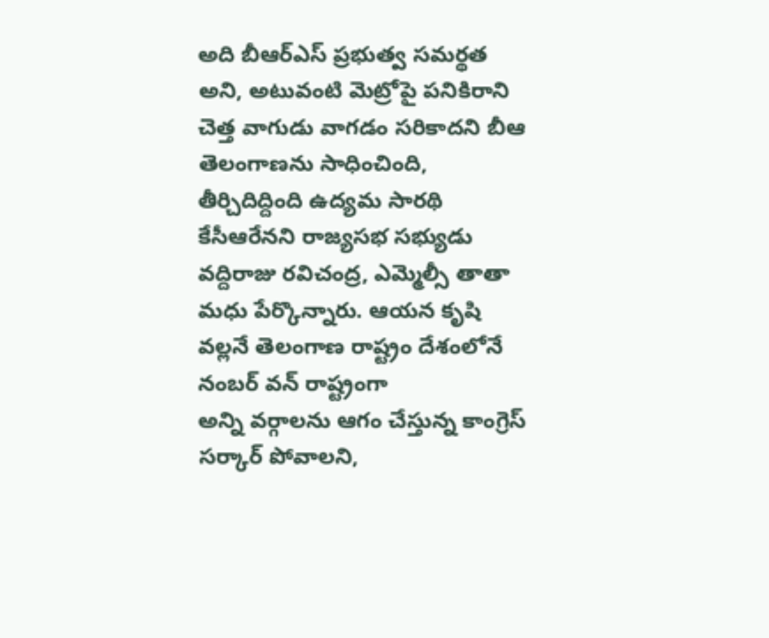అది బీఆర్ఎస్ ప్రభుత్వ సమర్థత అని, అటువంటి మెట్రోపై పనికిరాని చెత్త వాగుడు వాగడం సరికాదని బీఆ
తెలంగాణను సాధించింది, తీర్చిదిద్దింది ఉద్యమ సారథి కేసీఆరేనని రాజ్యసభ సభ్యుడు వద్దిరాజు రవిచంద్ర, ఎమ్మెల్సీ తాతా మధు పేర్కొన్నారు. ఆయన కృషి వల్లనే తెలంగాణ రాష్ట్రం దేశంలోనే నంబర్ వన్ రాష్ట్రంగా
అన్ని వర్గాలను ఆగం చేస్తున్న కాంగ్రెస్ సర్కార్ పోవాలని,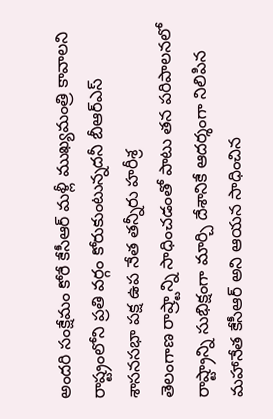అందరి సంక్షేమం కోరే కేసీఆర్ మళ్లీ ముఖ్యమంత్రి కావాలని రాష్ట్రంలోని ప్రతి వర్గం కోరుకుంటున్నదనీ బీఆర్ఎస్ శాసనసభా పక్ష ఉప నేత తన్నీరు హరీశ్ర
తెలంగాణ రాష్ర్టాన్ని సాధించడంతో పాటు తన పరిపాలనలో రాష్ట్రాన్ని సుభిక్షంగా మార్చి దేశానికే ఆదర్శంగా నిలిపిన మహానేత కేసీఆర్ అని ఆయన సాధించిన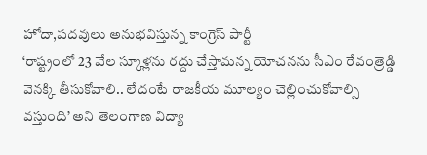హోదా,పదవులు అనుభవిస్తున్న కాంగ్రెస్ పార్టీ
‘రాష్ట్రంలో 23 వేల స్కూళ్లను రద్దు చేస్తామన్న యోచనను సీఎం రేవంత్రెడ్డి వెనక్కి తీసుకోవాలి.. లేదంటే రాజకీయ మూల్యం చెల్లించుకోవాల్సి వస్తుంది’ అని తెలంగాణ విద్యా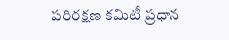పరిరక్షణ కమిటీ ప్రధాన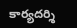కార్యదర్శి